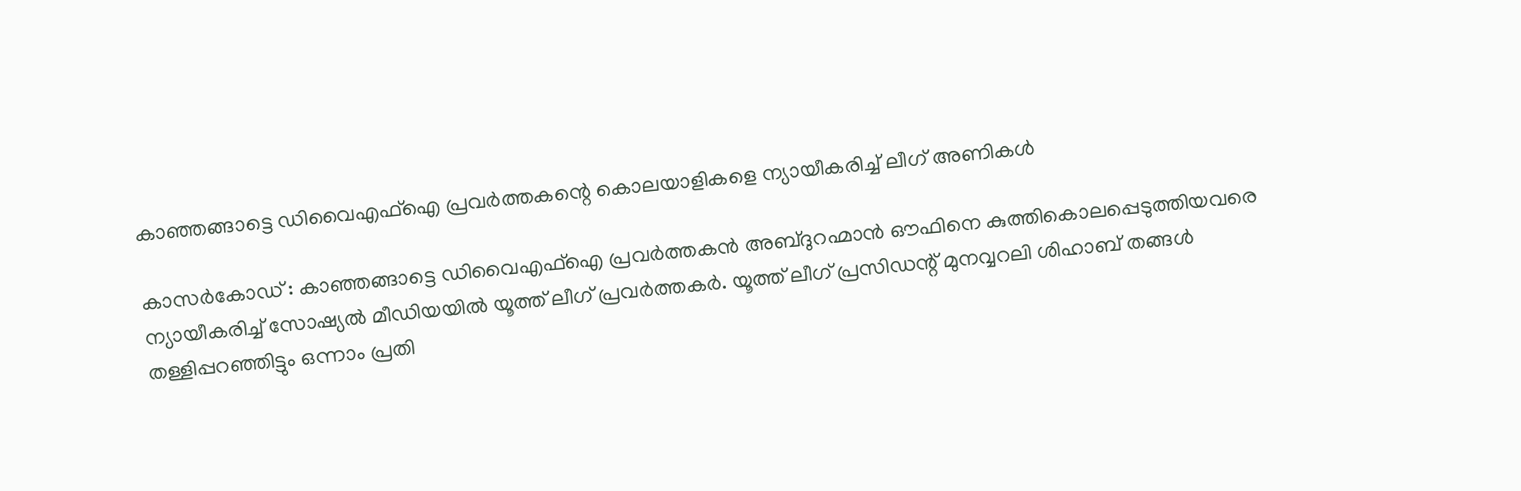കാഞ്ഞങ്ങാട്ടെ ഡിവൈഎഫ്ഐ പ്രവര്‍ത്തകന്റെ കൊലയാളികളെ ന്യായീകരിച്ച് ലീഗ് അണികൾ

കാസര്‍കോഡ് : കാഞ്ഞങ്ങാട്ടെ ഡിവൈഎഫ്ഐ പ്രവര്‍ത്തകന്‍ അബ്ദുറഹ്മാന്‍ ഔഫിനെ കുത്തികൊലപ്പെടുത്തിയവരെ ന്യായീകരിച്ച് സോഷ്യൽ മീഡിയയിൽ യൂത്ത് ലീഗ് പ്രവർത്തകർ. യൂത്ത് ലീഗ് പ്രസിഡന്റ് മുനവ്വറലി ശിഹാബ് തങ്ങള്‍ തള്ളിപ്പറഞ്ഞിട്ടും ഒന്നാം പ്രതി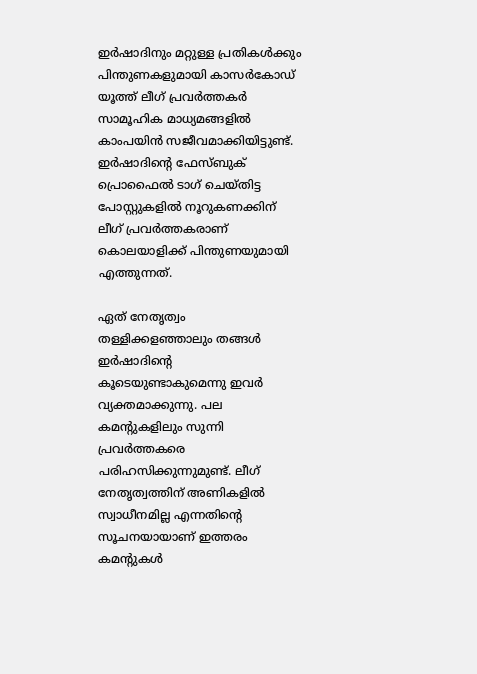ഇര്‍ഷാദിനും മറ്റുള്ള പ്രതികള്‍ക്കും പിന്തുണകളുമായി കാസര്‍കോഡ് യൂത്ത് ലീഗ് പ്രവര്‍ത്തകര്‍ സാമൂഹിക മാധ്യമങ്ങളില്‍ കാംപയിന്‍ സജീവമാക്കിയിട്ടുണ്ട്. ഇര്‍ഷാദിന്റെ ഫേസ്ബുക് പ്രൊഫൈല്‍ ടാഗ് ചെയ്തിട്ട പോസ്റ്റുകളില്‍ നൂറുകണക്കിന് ലീഗ് പ്രവര്‍ത്തകരാണ് കൊലയാളിക്ക് പിന്തുണയുമായി എത്തുന്നത്.

ഏത് നേതൃത്വം തള്ളിക്കളഞ്ഞാലും തങ്ങള്‍ ഇര്‍ഷാദിന്റെ കൂടെയുണ്ടാകുമെന്നു ഇവര്‍ വ്യക്തമാക്കുന്നു. പല കമന്റുകളിലും സുന്നി പ്രവര്‍ത്തകരെ പരിഹസിക്കുന്നുമുണ്ട്. ലീഗ് നേതൃത്വത്തിന് അണികളില്‍ സ്വാധീനമില്ല എന്നതിന്റെ സൂചനയായാണ് ഇത്തരം കമന്റുകള്‍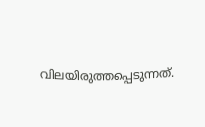വിലയിരുത്തപ്പെടുന്നത്.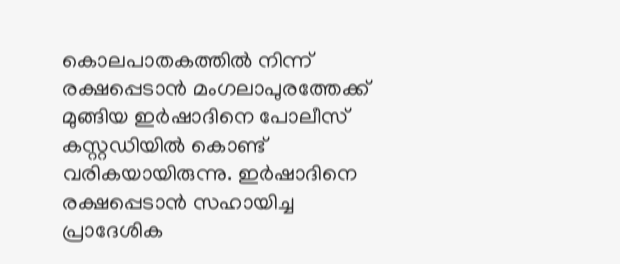കൊലപാതകത്തില്‍ നിന്ന് രക്ഷപ്പെടാന്‍ മംഗലാപുരത്തേക്ക് മുങ്ങിയ ഇര്‍ഷാദിനെ പോലീസ് കസ്റ്റഡിയില്‍ കൊണ്ട് വരികയായിരുന്നു. ഇര്‍ഷാദിനെ രക്ഷപ്പെടാന്‍ സഹായിച്ച പ്രാദേശിക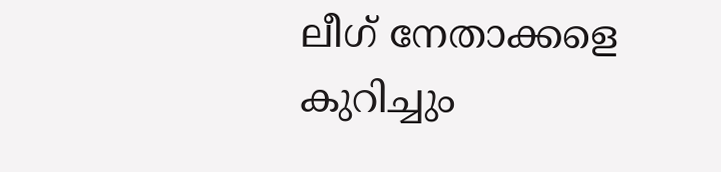ലീഗ് നേതാക്കളെ കുറിച്ചും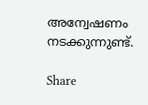അന്വേഷണം നടക്കുന്നുണ്ട്.

Share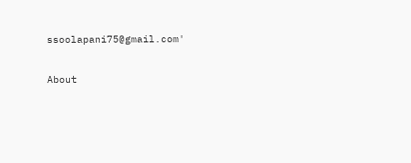ssoolapani75@gmail.com'

About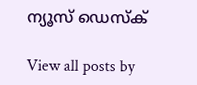ന്യൂസ് ഡെസ്ക്

View all posts by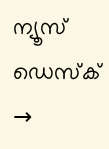ന്യൂസ് ഡെസ്ക് →